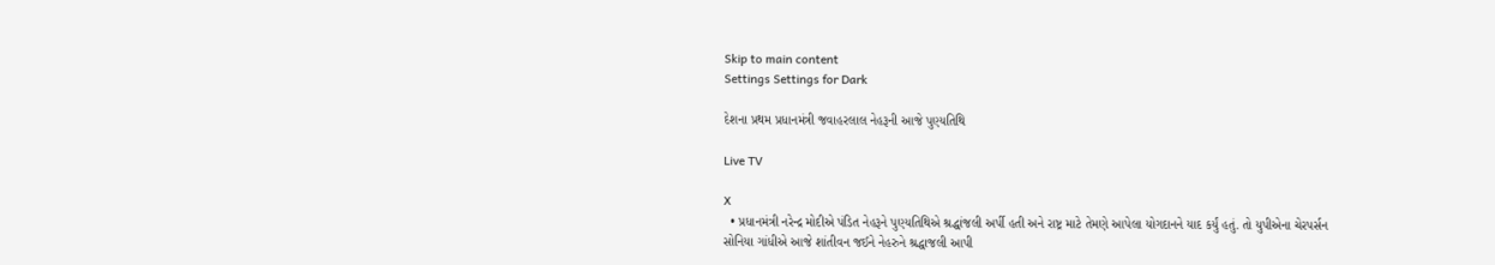Skip to main content
Settings Settings for Dark

દેશના પ્રથમ પ્રધાનમંત્રી જવાહરલાલ નેહરૂની આજે પુણ્યતિથિ

Live TV

X
  • પ્રધાનમંત્રી નરેન્દ્ર મોદીએ પંડિત નેહરૂને પુણ્યતિથિએ શ્રદ્ધાંજલી અર્પી હતી અને રાષ્ટ્ર માટે તેમણે આપેલા યોગદાનને યાદ કર્યું હતું. તો યુપીએના ચેરપર્સન સોનિયા ગાંધીએ આજે શાંતીવન જઈને નેહરુને શ્રદ્ધાજલી આપી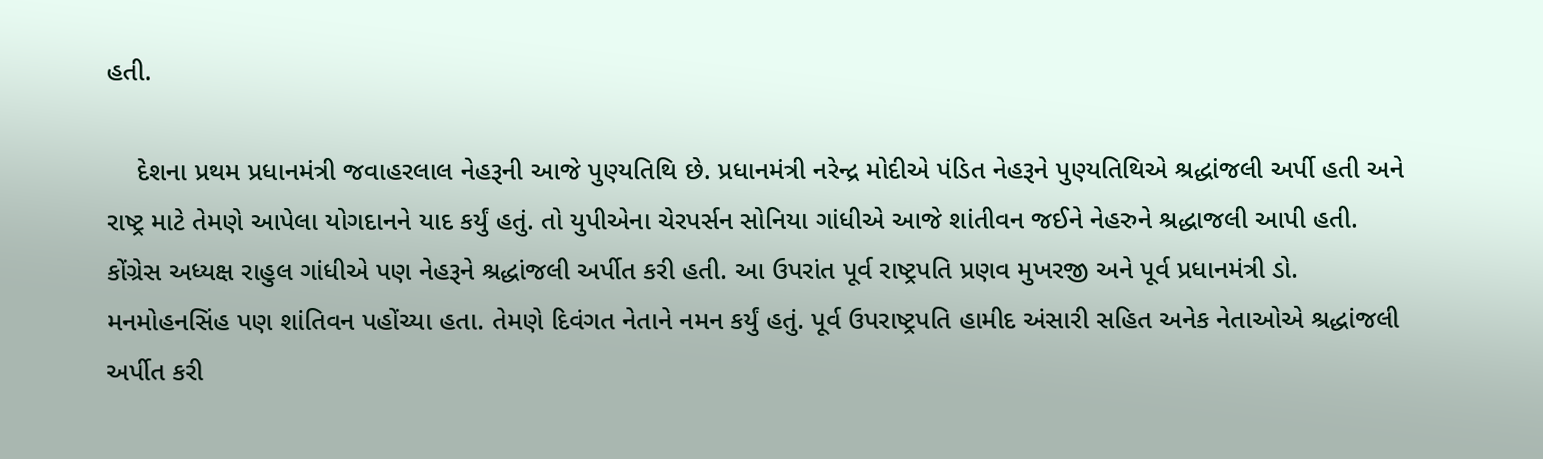હતી.

    દેશના પ્રથમ પ્રધાનમંત્રી જવાહરલાલ નેહરૂની આજે પુણ્યતિથિ છે. પ્રધાનમંત્રી નરેન્દ્ર મોદીએ પંડિત નેહરૂને પુણ્યતિથિએ શ્રદ્ધાંજલી અર્પી હતી અને રાષ્ટ્ર માટે તેમણે આપેલા યોગદાનને યાદ કર્યું હતું. તો યુપીએના ચેરપર્સન સોનિયા ગાંધીએ આજે શાંતીવન જઈને નેહરુને શ્રદ્ધાજલી આપી હતી. કોંગ્રેસ અધ્યક્ષ રાહુલ ગાંધીએ પણ નેહરૂને શ્રદ્ધાંજલી અર્પીત કરી હતી. આ ઉપરાંત પૂર્વ રાષ્ટ્રપતિ પ્રણવ મુખરજી અને પૂર્વ પ્રધાનમંત્રી ડો. મનમોહનસિંહ પણ શાંતિવન પહોંચ્યા હતા. તેમણે દિવંગત નેતાને નમન કર્યું હતું. પૂર્વ ઉપરાષ્ટ્રપતિ હામીદ અંસારી સહિત અનેક નેતાઓએ શ્રદ્ધાંજલી અર્પીત કરી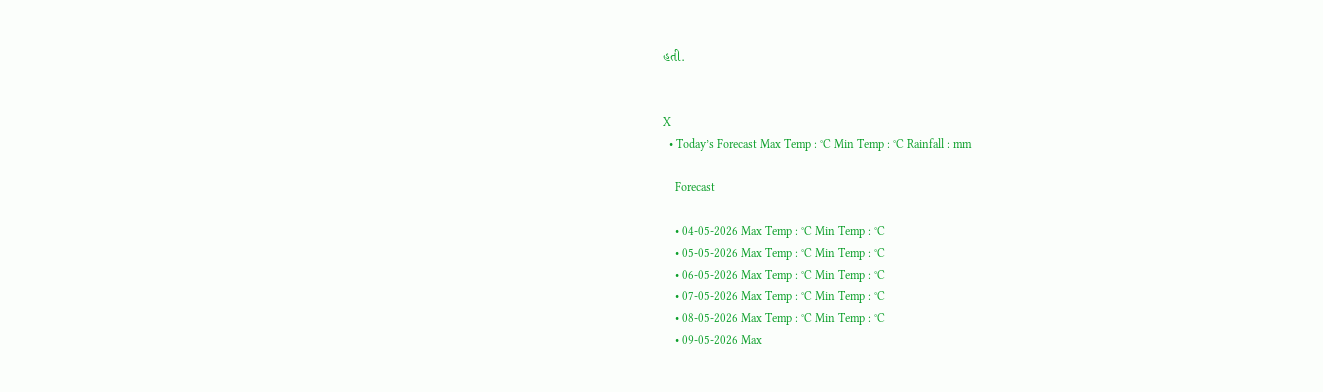હતી.


X
  • Today’s Forecast Max Temp : °C Min Temp : °C Rainfall : mm

    Forecast

    • 04-05-2026 Max Temp : °C Min Temp : °C
    • 05-05-2026 Max Temp : °C Min Temp : °C
    • 06-05-2026 Max Temp : °C Min Temp : °C
    • 07-05-2026 Max Temp : °C Min Temp : °C
    • 08-05-2026 Max Temp : °C Min Temp : °C
    • 09-05-2026 Max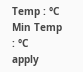Temp : °C Min Temp : °C
apply